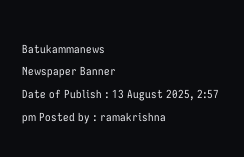Batukammanews
Newspaper Banner
Date of Publish : 13 August 2025, 2:57 pm Posted by : ramakrishna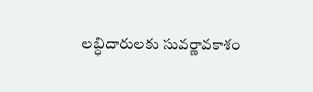లబ్ధిదారులకు సువర్ణావకాశం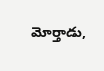మోర్తాడు,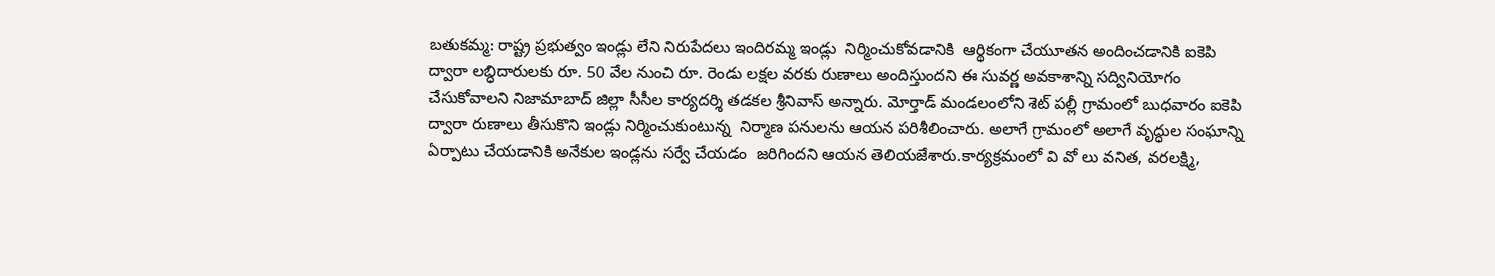బతుకమ్మ: రాష్ట్ర ప్రభుత్వం ఇండ్లు లేని నిరుపేదలు ఇందిరమ్మ ఇండ్లు  నిర్మించుకోవడానికి  ఆర్థికంగా చేయూతన అందించడానికి ఐకెపి ద్వారా లబ్ధిదారులకు రూ. 50 వేల నుంచి రూ. రెండు లక్షల వరకు రుణాలు అందిస్తుందని ఈ సువర్ణ అవకాశాన్ని సద్వినియోగం చేసుకోవాలని నిజామాబాద్ జిల్లా సీసీల కార్యదర్శి తడకల శ్రీనివాస్ అన్నారు. మోర్తాడ్ మండలంలోని శెట్ పల్లీ గ్రామంలో బుధవారం ఐకెపి ద్వారా రుణాలు తీసుకొని ఇండ్లు నిర్మించుకుంటున్న  నిర్మాణ పనులను ఆయన పరిశీలించారు. అలాగే గ్రామంలో అలాగే వృద్ధుల సంఘాన్ని ఏర్పాటు చేయడానికి అనేకుల ఇండ్లను సర్వే చేయడం  జరిగిందని ఆయన తెలియజేశారు.కార్యక్రమంలో వి వో లు వనిత, వరలక్ష్మి,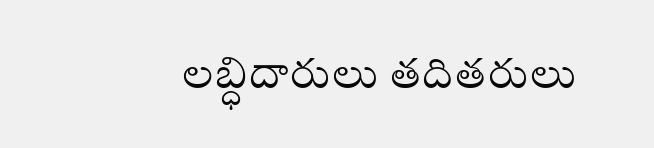లబ్ధిదారులు తదితరులు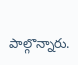పాల్గొన్నారు.